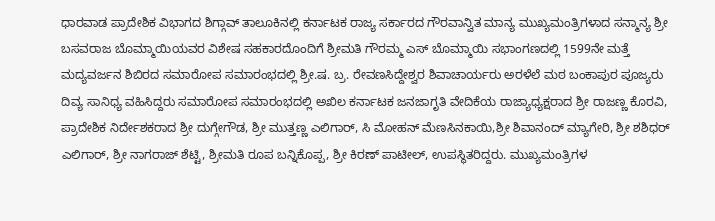ಧಾರವಾಡ ಪ್ರಾದೇಶಿಕ ವಿಭಾಗದ ಶಿಗ್ಗಾವ್ ತಾಲೂಕಿನಲ್ಲಿ ಕರ್ನಾಟಕ ರಾಜ್ಯ ಸರ್ಕಾರದ ಗೌರವಾನ್ವಿತ ಮಾನ್ಯ ಮುಖ್ಯಮಂತ್ರಿಗಳಾದ ಸನ್ಮಾನ್ಯ ಶ್ರೀ ಬಸವರಾಜ ಬೊಮ್ಮಾಯಿಯವರ ವಿಶೇಷ ಸಹಕಾರದೊಂದಿಗೆ ಶ್ರೀಮತಿ ಗೌರಮ್ಮ ಎಸ್ ಬೊಮ್ಮಾಯಿ ಸಭಾಂಗಣದಲ್ಲಿ 1599ನೇ ಮತ್ತೆ ಮದ್ಯವರ್ಜನ ಶಿಬಿರದ ಸಮಾರೋಪ ಸಮಾರಂಭದಲ್ಲಿ ಶ್ರೀ.ಷ. ಬ್ರ. ರೇವಣಸಿದ್ದೇಶ್ವರ ಶಿವಾಚಾರ್ಯರು ಅರಳೆಲೆ ಮಠ ಬಂಕಾಪುರ ಪೂಜ್ಯರು ದಿವ್ಯ ಸಾನಿಧ್ಯ ವಹಿಸಿದ್ದರು ಸಮಾರೋಪ ಸಮಾರಂಭದಲ್ಲಿ ಅಖಿಲ ಕರ್ನಾಟಕ ಜನಜಾಗೃತಿ ವೇದಿಕೆಯ ರಾಜ್ಯಾಧ್ಯಕ್ಷರಾದ ಶ್ರೀ ರಾಜಣ್ಣ ಕೊರವಿ, ಪ್ರಾದೇಶಿಕ ನಿರ್ದೇಶಕರಾದ ಶ್ರೀ ದುಗ್ಗೇಗೌಡ, ಶ್ರೀ ಮುತ್ತಣ್ಣ ಎಲಿಗಾರ್, ಸಿ ಮೋಹನ್ ಮೆಣಸಿನಕಾಯಿ,ಶ್ರೀ ಶಿವಾನಂದ್ ಮ್ಯಾಗೇರಿ, ಶ್ರೀ ಶಶಿಧರ್ ಎಲಿಗಾರ್, ಶ್ರೀ ನಾಗರಾಜ್ ಶೆಟ್ಟಿ, ಶ್ರೀಮತಿ ರೂಪ ಬನ್ನಿಕೊಪ್ಪ, ಶ್ರೀ ಕಿರಣ್ ಪಾಟೀಲ್, ಉಪಸ್ಥಿತರಿದ್ದರು. ಮುಖ್ಯಮಂತ್ರಿಗಳ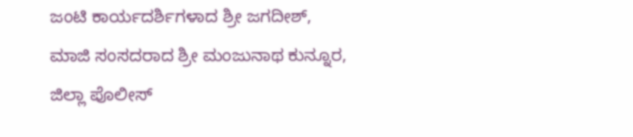ಜಂಟಿ ಕಾರ್ಯದರ್ಶಿಗಳಾದ ಶ್ರೀ ಜಗದೀಶ್, ಮಾಜಿ ಸಂಸದರಾದ ಶ್ರೀ ಮಂಜುನಾಥ ಕುನ್ನೂರ, ಜಿಲ್ಲಾ ಪೊಲೀಸ್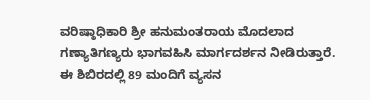ವರಿಷ್ಠಾಧಿಕಾರಿ ಶ್ರೀ ಹನುಮಂತರಾಯ ಮೊದಲಾದ ಗಣ್ಯಾತಿಗಣ್ಯರು ಭಾಗವಹಿಸಿ ಮಾರ್ಗದರ್ಶನ ನೀಡಿರುತ್ತಾರೆ. ಈ ಶಿಬಿರದಲ್ಲಿ 89 ಮಂದಿಗೆ ವ್ಯಸನ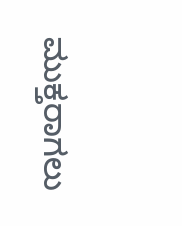ಮುಕ್ತರಾಗಲು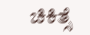ಚಿಕಿತ್ಸೆ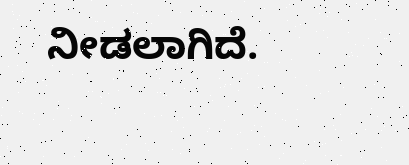ನೀಡಲಾಗಿದೆ.